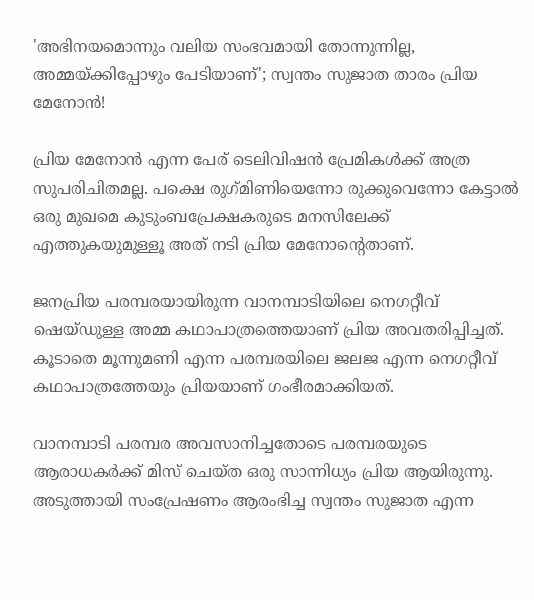'അഭിനയമൊന്നും വലിയ സംഭവമായി തോന്നുന്നില്ല, അമ്മയ്ക്കിപ്പോഴും പേടിയാണ്'; സ്വന്തം സുജാത താരം പ്രിയ മേനോന്‍!

പ്രിയ മേനോന്‍ എന്ന പേര് ടെലിവിഷന്‍ പ്രേമികള്‍ക്ക് അത്ര സുപരിചിതമല്ല. പക്ഷെ രുഗ്‍മിണിയെന്നോ രുക്കുവെന്നോ കേട്ടാല്‍ ഒരു മുഖമെ കുടുംബപ്രേക്ഷകരുടെ മനസിലേക്ക് എത്തുകയുമുള്ളൂ അത് നടി പ്രിയ മേനോന്റെതാണ്.

ജനപ്രിയ പരമ്പരയായിരുന്ന വാനമ്പാടിയിലെ നെഗറ്റീവ് ഷെയ്‍ഡുള്ള അമ്മ കഥാപാത്രത്തെയാണ് പ്രിയ അവതരിപ്പിച്ചത്. കൂടാതെ മൂന്നുമണി എന്ന പരമ്പരയിലെ ജലജ എന്ന നെഗറ്റീവ് കഥാപാത്രത്തേയും പ്രിയയാണ് ഗംഭീരമാക്കിയത്.

വാനമ്പാടി പരമ്പര അവസാനിച്ചതോടെ പരമ്പരയുടെ ആരാധകര്‍ക്ക് മിസ് ചെയ്‍ത ഒരു സാന്നിധ്യം പ്രിയ ആയിരുന്നു. അടുത്തായി സംപ്രേഷണം ആരംഭിച്ച സ്വന്തം സുജാത എന്ന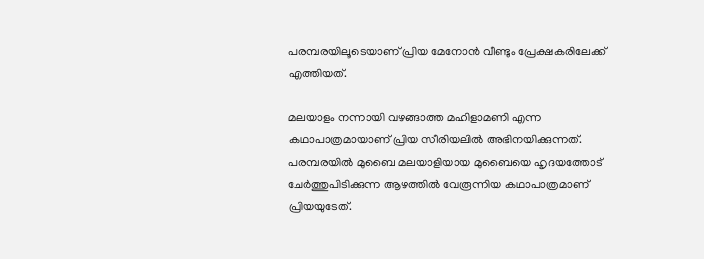പരമ്പരയിലൂടെയാണ് പ്രിയ മേനോന്‍ വീണ്ടും പ്രേക്ഷകരിലേക്ക് എത്തിയത്.

മലയാളം നന്നായി വഴങ്ങാത്ത മഹിളാമണി എന്ന കഥാപാത്രമായാണ് പ്രിയ സീരിയലിൽ അഭിനയിക്കുന്നത്. പരമ്പരയില്‍ മുബൈ മലയാളിയായ മുബൈയെ ഹൃദയത്തോട് ചേര്‍ത്തുപിടിക്കുന്ന ആഴത്തില്‍ വേരൂന്നിയ കഥാപാത്രമാണ് പ്രിയയുടേത്.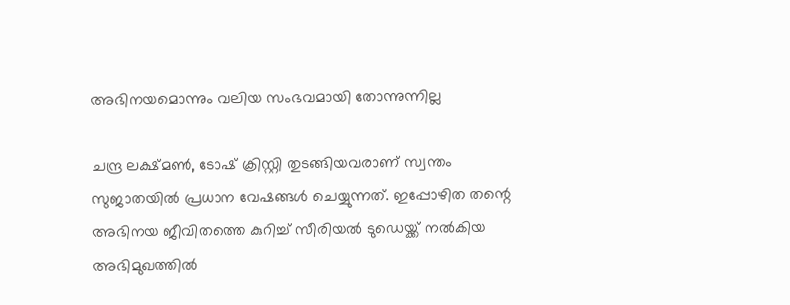അഭിനയമൊന്നും വലിയ സംഭവമായി തോന്നുന്നില്ല

ചന്ദ്ര ലക്ഷ്മൺ, ടോഷ് ക്രിസ്റ്റി തുടങ്ങിയവരാണ് സ്വന്തം സുജാതയിൽ പ്രധാന വേഷങ്ങൾ ചെയ്യുന്നത്. ഇപ്പോഴിത തന്റെ അഭിനയ ജീവിതത്തെ കുറിച്ച് സീരിയൽ ടുഡെയ്ക്ക് നൽകിയ അഭിമുഖത്തിൽ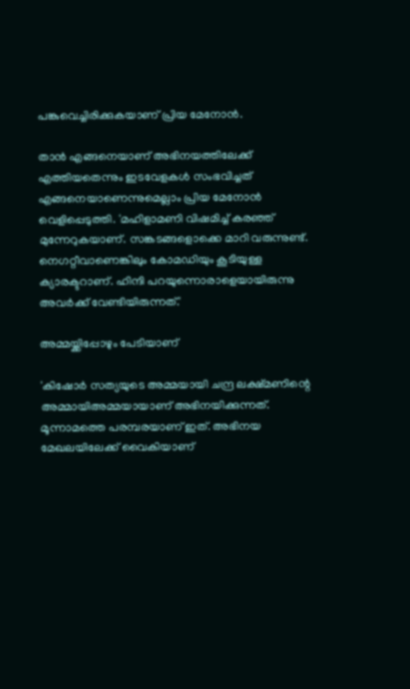പങ്കുവെച്ചിരിക്കുകയാണ് പ്രിയ മേനോൻ.

താൻ എങ്ങനെയാണ് അഭിനയത്തിലേക്ക് എത്തിയതെന്നും ഇടവേളകൾ സംഭവിച്ചത് എങ്ങനെയാണെന്നുമെല്ലാം പ്രിയ മേനോൻ വെളിപ്പെടുത്തി. 'മഹിളാമണി വിഷമിച്ച് കരഞ്ഞ് മുന്നേറുകയാണ്. സങ്കടങ്ങളൊക്കെ മാറി വരുന്നുണ്ട്. നെഗറ്റീവാണെങ്കിലും കോമഡിയും കൂടിയുള്ള ക്യാരക്ടറാണ്. ഹിന്ദി പറയുന്നൊരാളെയായിരുന്നു അവര്‍ക്ക് വേണ്ടിയിരുന്നത്.'

അമ്മയ്ക്കിപ്പോഴും പേടിയാണ്

'കിഷോര്‍ സത്യയുടെ അമ്മയായി ചന്ദ്ര ലക്ഷ്മണിന്റെ അമ്മായിഅമ്മയായാണ് അഭിനയിക്കുന്നത്. മൂന്നാമത്തെ പരമ്പരയാണ് ഇത്. അഭിനയ മേഖലയിലേക്ക് വൈകിയാണ്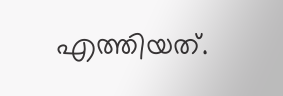എത്തിയത്.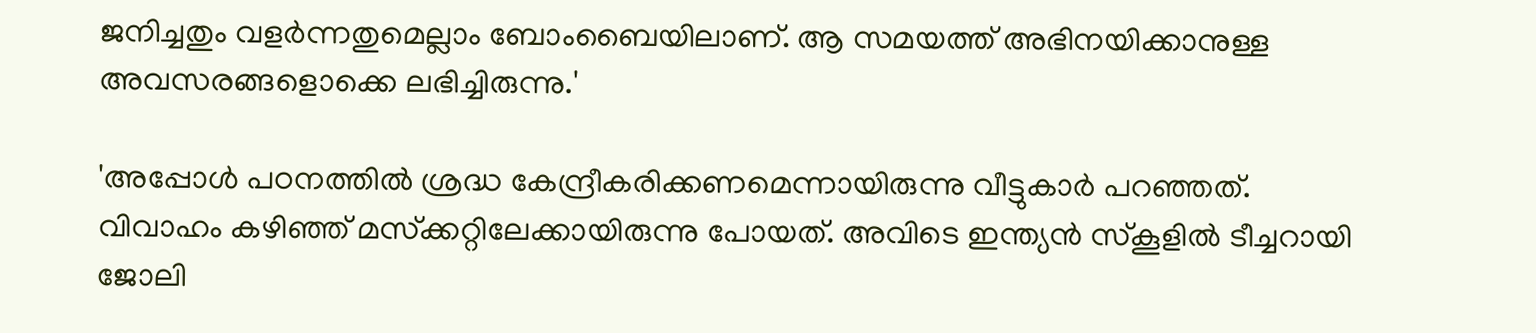ജനിച്ചതും വളര്‍ന്നതുമെല്ലാം ബോംബൈയിലാണ്. ആ സമയത്ത് അഭിനയിക്കാനുള്ള അവസരങ്ങളൊക്കെ ലഭിച്ചിരുന്നു.'

'അപ്പോള്‍ പഠനത്തില്‍ ശ്രദ്ധ കേന്ദ്രീകരിക്കണമെന്നായിരുന്നു വീട്ടുകാര്‍ പറഞ്ഞത്. വിവാഹം കഴിഞ്ഞ് മസ്‌ക്കറ്റിലേക്കായിരുന്നു പോയത്. അവിടെ ഇന്ത്യന്‍ സ്‌കൂളില്‍ ടീച്ചറായി ജോലി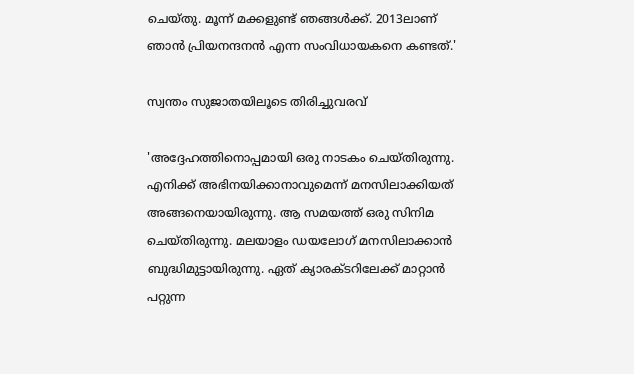ചെയ്തു. മൂന്ന് മക്കളുണ്ട് ഞങ്ങള്‍ക്ക്. 2013ലാണ് ഞാന്‍ പ്രിയനന്ദനന്‍ എന്ന സംവിധായകനെ കണ്ടത്.'

സ്വന്തം സുജാതയിലൂടെ തിരിച്ചുവരവ്

'അദ്ദേഹത്തിനൊപ്പമായി ഒരു നാടകം ചെയ്തിരുന്നു. എനിക്ക് അഭിനയിക്കാനാവുമെന്ന് മനസിലാക്കിയത് അങ്ങനെയായിരുന്നു. ആ സമയത്ത് ഒരു സിനിമ ചെയ്തിരുന്നു. മലയാളം ഡയലോഗ് മനസിലാക്കാന്‍ ബുദ്ധിമുട്ടായിരുന്നു. ഏത് ക്യാരക്ടറിലേക്ക് മാറ്റാന്‍ പറ്റുന്ന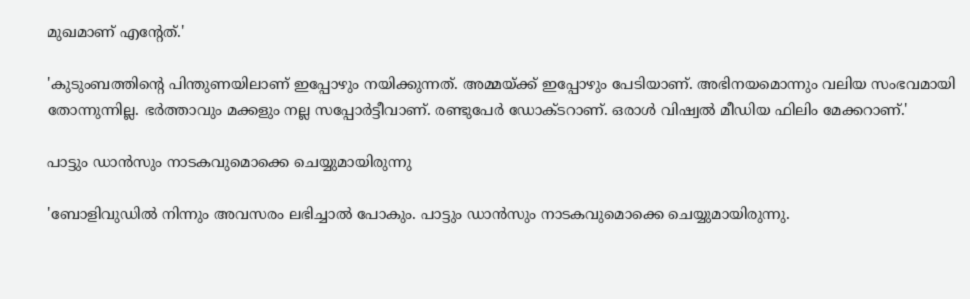മുഖമാണ് എന്റേത്.'

'കുടുംബത്തിന്റെ പിന്തുണയിലാണ് ഇപ്പോഴും നയിക്കുന്നത്. അമ്മയ്ക്ക് ഇപ്പോഴും പേടിയാണ്. അഭിനയമൊന്നും വലിയ സംഭവമായി തോന്നുന്നില്ല. ഭര്‍ത്താവും മക്കളും നല്ല സപ്പോര്‍ട്ടീവാണ്. രണ്ടുപേര്‍ ഡോക്ടറാണ്. ഒരാള്‍ വിഷ്വല്‍ മീഡിയ ഫിലിം മേക്കറാണ്.'

പാട്ടും ഡാന്‍സും നാടകവുമൊക്കെ ചെയ്യുമായിരുന്നു

'ബോളിവുഡില്‍ നിന്നും അവസരം ലഭിച്ചാല്‍ പോകും. പാട്ടും ഡാന്‍സും നാടകവുമൊക്കെ ചെയ്യുമായിരുന്നു.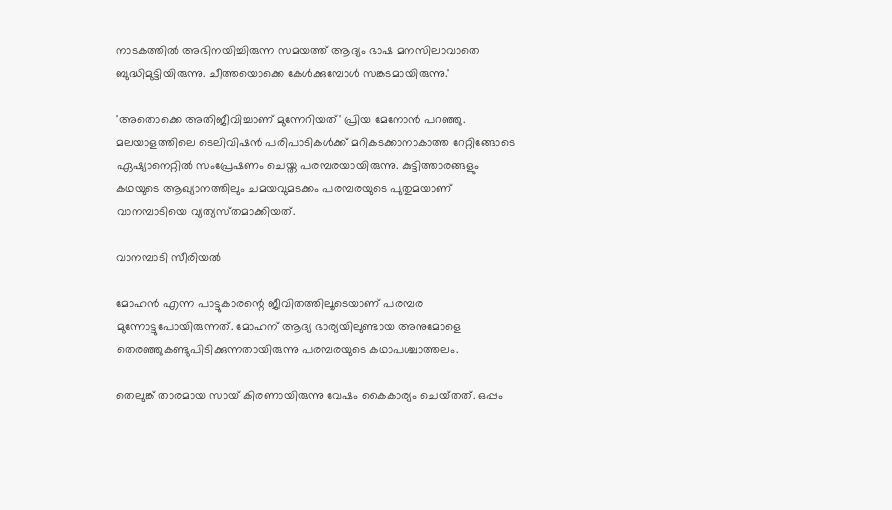നാടകത്തില്‍ അഭിനയിച്ചിരുന്ന സമയത്ത് ആദ്യം ഭാഷ മനസിലാവാതെ ബുദ്ധിമുട്ടിയിരുന്നു. ചീത്തയൊക്കെ കേള്‍ക്കുമ്പോള്‍ സങ്കടമായിരുന്നു.'

'അതൊക്കെ അതിജീവിച്ചാണ് മുന്നേറിയത്' പ്രിയ മേനോൻ പറഞ്ഞു. മലയാളത്തിലെ ടെലിവിഷൻ പരിപാടികൾക്ക് മറികടക്കാനാകാത്ത റേറ്റിങ്ങോടെ ഏഷ്യാനെറ്റിൽ സംപ്രേഷണം ചെയ്ത പരമ്പരയായിരുന്നു. കുട്ടിത്താരങ്ങളും കഥയുടെ ആഖ്യാനത്തിലും ചമയവുമടക്കം പരമ്പരയുടെ പുതുമയാണ് വാനമ്പാടിയെ വ്യത്യസ്‍തമാക്കിയത്.

വാനമ്പാടി സീരിയൽ

മോഹന്‍ എന്ന പാട്ടുകാരന്റെ ജീവിതത്തിലൂടെയാണ് പരമ്പര മുന്നോട്ടുപോയിരുന്നത്. മോഹന് ആദ്യ ഭാര്യയിലുണ്ടായ അനുമോളെ തെരഞ്ഞുകണ്ടുപിടിക്കുന്നതായിരുന്നു പരമ്പരയുടെ കഥാപശ്ചാത്തലം.

തെലുങ്ക് താരമായ സായ് കിരണായിരുന്നു വേഷം കൈകാര്യം ചെയ്‍തത്. ഒപ്പം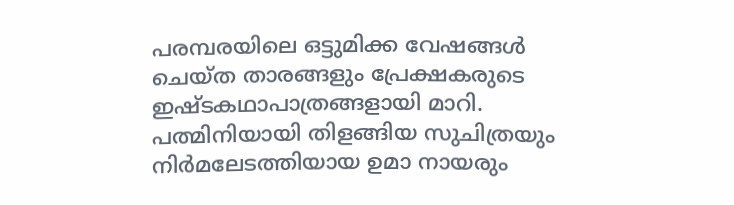പരമ്പരയിലെ ഒട്ടുമിക്ക വേഷങ്ങൾ ചെയ്‍ത താരങ്ങളും പ്രേക്ഷകരുടെ ഇഷ്‍ടകഥാപാത്രങ്ങളായി മാറി. പത്മിനിയായി തിളങ്ങിയ സുചിത്രയും നിർമലേടത്തിയായ ഉമാ നായരും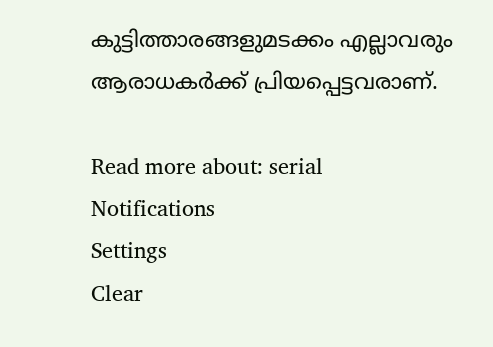കുട്ടിത്താരങ്ങളുമടക്കം എല്ലാവരും ആരാധകർക്ക് പ്രിയപ്പെട്ടവരാണ്.

Read more about: serial
Notifications
Settings
Clear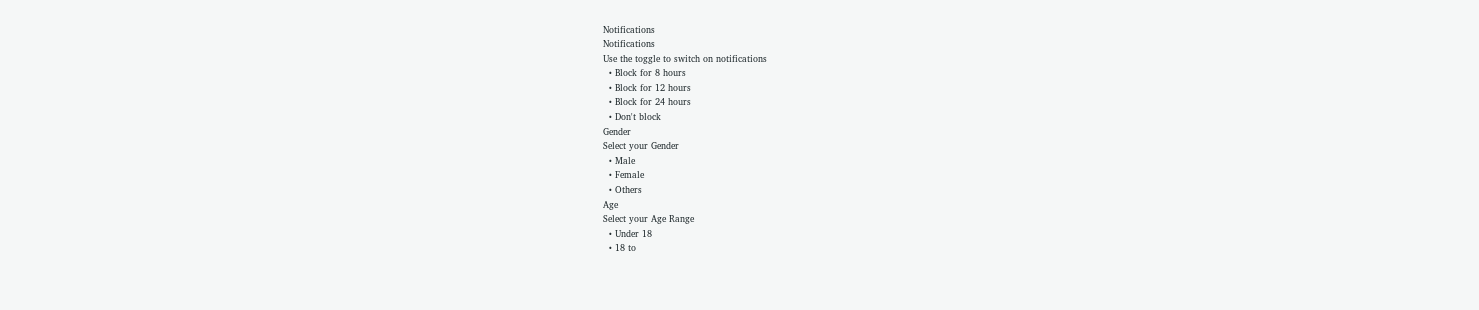Notifications
Notifications
Use the toggle to switch on notifications
  • Block for 8 hours
  • Block for 12 hours
  • Block for 24 hours
  • Don't block
Gender
Select your Gender
  • Male
  • Female
  • Others
Age
Select your Age Range
  • Under 18
  • 18 to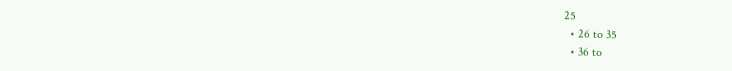25
  • 26 to 35
  • 36 to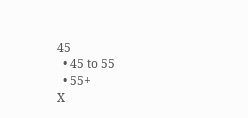45
  • 45 to 55
  • 55+
X